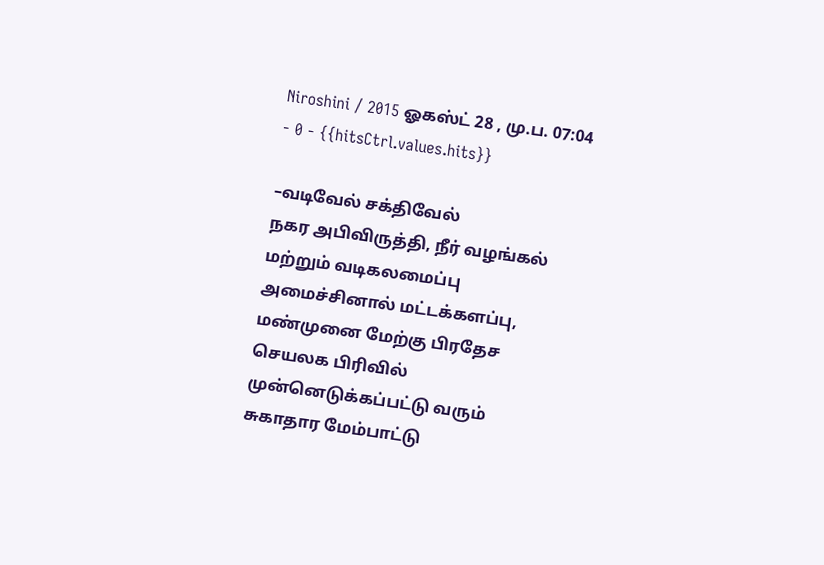Niroshini / 2015 ஓகஸ்ட் 28 , மு.ப. 07:04 - 0 - {{hitsCtrl.values.hits}}

–வடிவேல் சக்திவேல்
நகர அபிவிருத்தி, நீர் வழங்கல் மற்றும் வடிகலமைப்பு அமைச்சினால் மட்டக்களப்பு, மண்முனை மேற்கு பிரதேச செயலக பிரிவில் முன்னெடுக்கப்பட்டு வரும் சுகாதார மேம்பாட்டு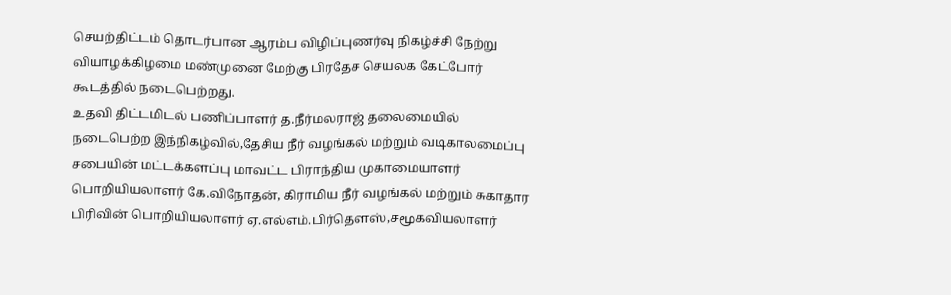செயற்திட்டம் தொடர்பான ஆரம்ப விழிப்புணர்வு நிகழ்ச்சி நேற்று வியாழக்கிழமை மண்முனை மேற்கு பிரதேச செயலக கேட்போர் கூடத்தில் நடைபெற்றது.
உதவி திட்டமிடல் பணிப்பாளர் த.நீர்மலராஜ் தலைமையில் நடைபெற்ற இந்நிகழ்வில்,தேசிய நீர் வழங்கல் மற்றும் வடிகாலமைப்பு சபையின் மட்டக்களப்பு மாவட்ட பிராந்திய முகாமையாளர் பொறியியலாளர் கே.விநோதன், கிராமிய நீர் வழங்கல் மற்றும் சுகாதார பிரிவின் பொறியியலாளர் ஏ.எல்எம்.பிர்தௌஸ்,சமூகவியலாளர்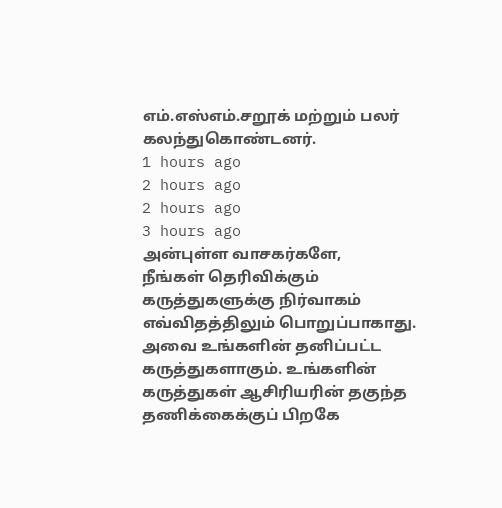எம்.எஸ்எம்.சறூக் மற்றும் பலர் கலந்துகொண்டனர்.
1 hours ago
2 hours ago
2 hours ago
3 hours ago
அன்புள்ள வாசகர்களே,
நீங்கள் தெரிவிக்கும் கருத்துகளுக்கு நிர்வாகம் எவ்விதத்திலும் பொறுப்பாகாது. அவை உங்களின் தனிப்பட்ட கருத்துகளாகும். உங்களின் கருத்துகள் ஆசிரியரின் தகுந்த தணிக்கைக்குப் பிறகே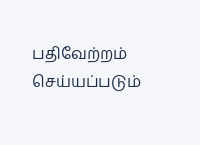பதிவேற்றம் செய்யப்படும்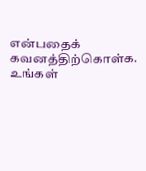என்பதைக் கவனத்திற்கொள்க. உங்கள்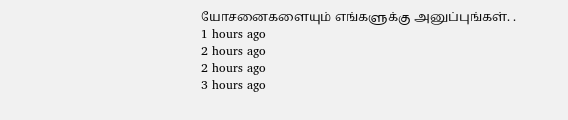யோசனைகளையும் எங்களுக்கு அனுப்புங்கள். .
1 hours ago
2 hours ago
2 hours ago
3 hours ago